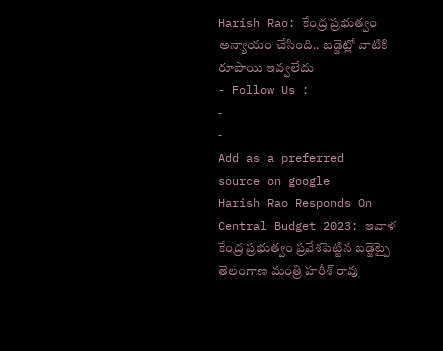Harish Rao: కేంద్ర ప్రభుత్వం అన్యాయం చేసింది.. బడ్జెట్లో వాటికి రూపాయి ఇవ్వలేదు
- Follow Us :
-
-
Add as a preferred
source on google
Harish Rao Responds On Central Budget 2023: ఇవాళ కేంద్ర ప్రభుత్వం ప్రవేశపెట్టిన బడ్జెట్పై తెలంగాణ మంత్రి హరీశ్ రావు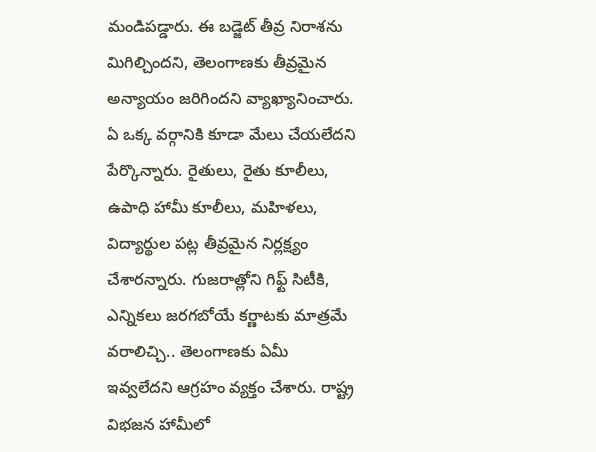మండిపడ్డారు. ఈ బడ్జెట్ తీవ్ర నిరాశను మిగిల్చిందని, తెలంగాణకు తీవ్రమైన అన్యాయం జరిగిందని వ్యాఖ్యానించారు. ఏ ఒక్క వర్గానికి కూడా మేలు చేయలేదని పేర్కొన్నారు. రైతులు, రైతు కూలీలు, ఉపాధి హామీ కూలీలు, మహిళలు, విద్యార్థుల పట్ల తీవ్రమైన నిర్లక్ష్యం చేశారన్నారు. గుజరాత్లోని గిఫ్ట్ సిటీకి, ఎన్నికలు జరగబోయే కర్ణాటకు మాత్రమే వరాలిచ్చి.. తెలంగాణకు ఏమీ ఇవ్వలేదని ఆగ్రహం వ్యక్తం చేశారు. రాష్ట్ర విభజన హామీలో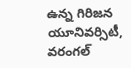ఉన్న గిరిజన యూనివర్సిటీ, వరంగల్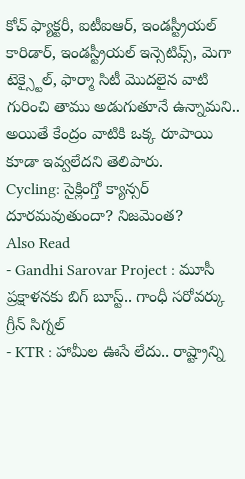కోచ్ ఫ్యాక్టరీ, ఐటీఐఆర్, ఇండస్ట్రీయల్ కారిడార్, ఇండస్ట్రీయల్ ఇన్సెటివ్స్, మెగా టెక్స్టైల్, ఫార్మా సిటీ మొదలైన వాటి గురించి తాము అడుగుతూనే ఉన్నామని.. అయితే కేంద్రం వాటికి ఒక్క రూపాయి కూడా ఇవ్వలేదని తెలిపారు.
Cycling: సైక్లింగ్తో క్యాన్సర్ దూరమవుతుందా? నిజమెంత?
Also Read
- Gandhi Sarovar Project : మూసీ ప్రక్షాళనకు బిగ్ బూస్ట్.. గాంధీ సరోవర్కు గ్రీన్ సిగ్నల్
- KTR : హామీల ఊసే లేదు.. రాష్ట్రాన్ని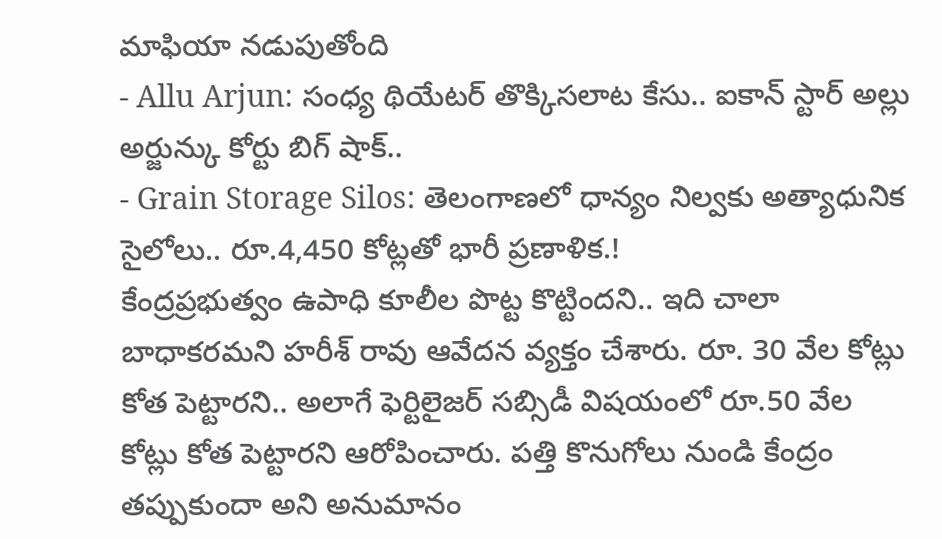మాఫియా నడుపుతోంది
- Allu Arjun: సంధ్య థియేటర్ తొక్కిసలాట కేసు.. ఐకాన్ స్టార్ అల్లు అర్జున్కు కోర్టు బిగ్ షాక్..
- Grain Storage Silos: తెలంగాణలో ధాన్యం నిల్వకు అత్యాధునిక సైలోలు.. రూ.4,450 కోట్లతో భారీ ప్రణాళిక.!
కేంద్రప్రభుత్వం ఉపాధి కూలీల పొట్ట కొట్టిందని.. ఇది చాలా బాధాకరమని హరీశ్ రావు ఆవేదన వ్యక్తం చేశారు. రూ. 30 వేల కోట్లు కోత పెట్టారని.. అలాగే ఫెర్టిలైజర్ సబ్సిడీ విషయంలో రూ.50 వేల కోట్లు కోత పెట్టారని ఆరోపించారు. పత్తి కొనుగోలు నుండి కేంద్రం తప్పుకుందా అని అనుమానం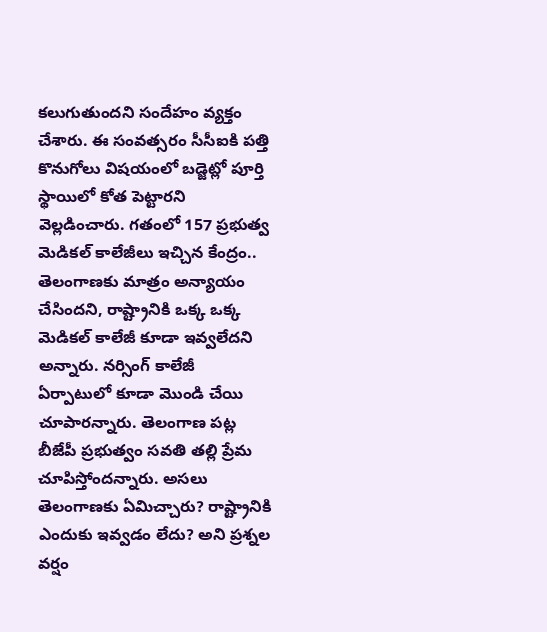కలుగుతుందని సందేహం వ్యక్తం చేశారు. ఈ సంవత్సరం సీసీఐకి పత్తి కొనుగోలు విషయంలో బడ్జెట్లో పూర్తి స్థాయిలో కోత పెట్టారని వెల్లడించారు. గతంలో 157 ప్రభుత్వ మెడికల్ కాలేజీలు ఇచ్చిన కేంద్రం.. తెలంగాణకు మాత్రం అన్యాయం చేసిందని, రాష్ట్రానికి ఒక్క ఒక్క మెడికల్ కాలేజీ కూడా ఇవ్వలేదని అన్నారు. నర్సింగ్ కాలేజీ ఏర్పాటులో కూడా మొండి చేయి చూపారన్నారు. తెలంగాణ పట్ల బీజేపీ ప్రభుత్వం సవతి తల్లి ప్రేమ చూపిస్తోందన్నారు. అసలు తెలంగాణకు ఏమిచ్చారు? రాష్ట్రానికి ఎందుకు ఇవ్వడం లేదు? అని ప్రశ్నల వర్షం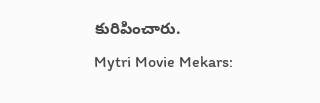కురిపించారు.
Mytri Movie Mekars: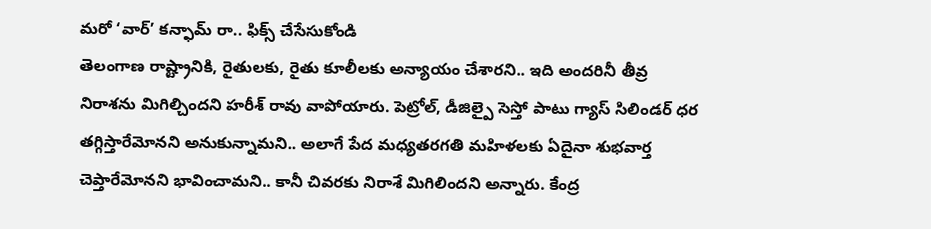మరో ‘వార్’ కన్ఫామ్ రా.. ఫిక్స్ చేసేసుకోండి
తెలంగాణ రాష్ట్రానికి, రైతులకు, రైతు కూలీలకు అన్యాయం చేశారని.. ఇది అందరినీ తీవ్ర నిరాశను మిగిల్చిందని హరీశ్ రావు వాపోయారు. పెట్రోల్, డీజిల్పై సెస్తో పాటు గ్యాస్ సిలిండర్ ధర తగ్గిస్తారేమోనని అనుకున్నామని.. అలాగే పేద మధ్యతరగతి మహిళలకు ఏదైనా శుభవార్త చెప్తారేమోనని భావించామని.. కానీ చివరకు నిరాశే మిగిలిందని అన్నారు. కేంద్ర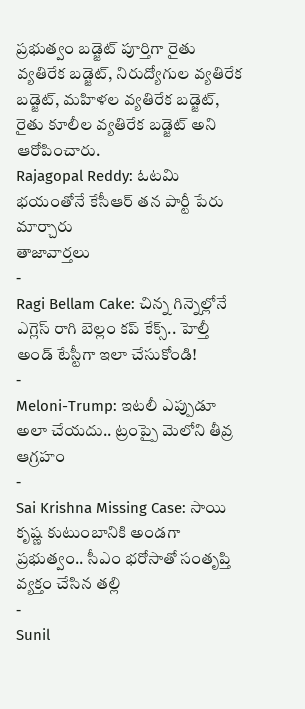ప్రభుత్వం బడ్జెట్ పూర్తిగా రైతు వ్యతిరేక బడ్జెట్, నిరుద్యోగుల వ్యతిరేక బడ్జెట్, మహిళల వ్యతిరేక బడ్జెట్, రైతు కూలీల వ్యతిరేక బడ్జెట్ అని ఆరోపించారు.
Rajagopal Reddy: ఓటమి భయంతోనే కేసీఆర్ తన పార్టీ పేరు మార్చారు
తాజావార్తలు
-
Ragi Bellam Cake: చిన్న గిన్నెల్లోనే ఎగ్లెస్ రాగి బెల్లం కప్ కేక్స్.. హెల్తీ అండ్ టేస్టీగా ఇలా చేసుకోండి!
-
Meloni-Trump: ఇటలీ ఎప్పుడూ అలా చేయదు.. ట్రంప్పై మెలోని తీవ్ర ఆగ్రహం
-
Sai Krishna Missing Case: సాయి కృష్ణ కుటుంబానికి అండగా ప్రభుత్వం.. సీఎం భరోసాతో సంతృప్తి వ్యక్తం చేసిన తల్లి
-
Sunil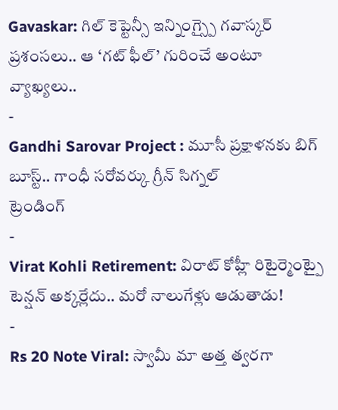Gavaskar: గిల్ కెప్టెన్సీ ఇన్నింగ్స్పై గవాస్కర్ ప్రశంసలు.. ఆ ‘గట్ ఫీల్’ గురించే అంటూ వ్యాఖ్యలు..
-
Gandhi Sarovar Project : మూసీ ప్రక్షాళనకు బిగ్ బూస్ట్.. గాంధీ సరోవర్కు గ్రీన్ సిగ్నల్
ట్రెండింగ్
-
Virat Kohli Retirement: విరాట్ కోహ్లీ రిటైర్మెంట్పై టెన్షన్ అక్కర్లేదు.. మరో నాలుగేళ్లు ఆడుతాడు!
-
Rs 20 Note Viral: స్వామీ మా అత్త త్వరగా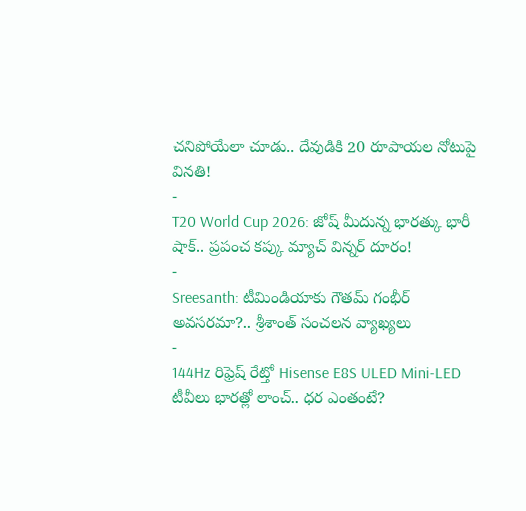చనిపోయేలా చూడు.. దేవుడికి 20 రూపాయల నోటుపై వినతి!
-
T20 World Cup 2026: జోష్ మీదున్న భారత్కు భారీ షాక్.. ప్రపంచ కప్కు మ్యాచ్ విన్నర్ దూరం!
-
Sreesanth: టీమిండియాకు గౌతమ్ గంభీర్ అవసరమా?.. శ్రీశాంత్ సంచలన వ్యాఖ్యలు
-
144Hz రిఫ్రెష్ రేట్తో Hisense E8S ULED Mini-LED టీవీలు భారత్లో లాంచ్.. ధర ఎంతంటే?